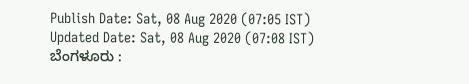Publish Date: Sat, 08 Aug 2020 (07:05 IST)
Updated Date: Sat, 08 Aug 2020 (07:08 IST)
ಬೆಂಗಳೂರು :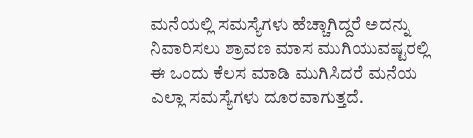ಮನೆಯಲ್ಲಿ ಸಮಸ್ಯೆಗಳು ಹೆಚ್ಚಾಗಿದ್ದರೆ ಅದನ್ನು ನಿವಾರಿಸಲು ಶ್ರಾವಣ ಮಾಸ ಮುಗಿಯುವಷ್ಟರಲ್ಲಿ ಈ ಒಂದು ಕೆಲಸ ಮಾಡಿ ಮುಗಿಸಿದರೆ ಮನೆಯ ಎಲ್ಲಾ ಸಮಸ್ಯೆಗಳು ದೂರವಾಗುತ್ತದೆ.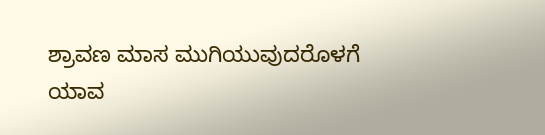ಶ್ರಾವಣ ಮಾಸ ಮುಗಿಯುವುದರೊಳಗೆ ಯಾವ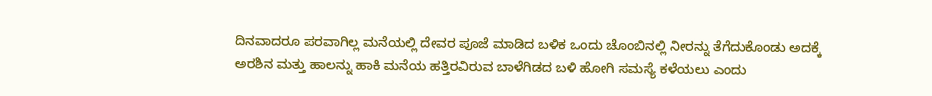ದಿನವಾದರೂ ಪರವಾಗಿಲ್ಲ ಮನೆಯಲ್ಲಿ ದೇವರ ಪೂಜೆ ಮಾಡಿದ ಬಳಿಕ ಒಂದು ಚೊಂಬಿನಲ್ಲಿ ನೀರನ್ನು ತೆಗೆದುಕೊಂಡು ಅದಕ್ಕೆ ಅರಶಿನ ಮತ್ತು ಹಾಲನ್ನು ಹಾಕಿ ಮನೆಯ ಹತ್ತಿರವಿರುವ ಬಾಳೆಗಿಡದ ಬಳಿ ಹೋಗಿ ಸಮಸ್ಯೆ ಕಳೆಯಲು ಎಂದು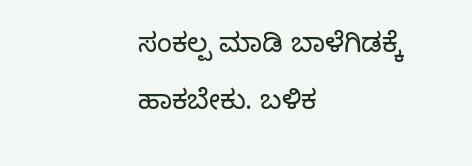ಸಂಕಲ್ಪ ಮಾಡಿ ಬಾಳೆಗಿಡಕ್ಕೆ ಹಾಕಬೇಕು. ಬಳಿಕ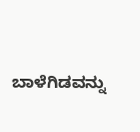ಬಾಳೆಗಿಡವನ್ನು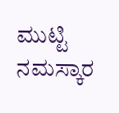ಮುಟ್ಟಿ ನಮಸ್ಕಾರ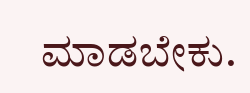ಮಾಡಬೇಕು.